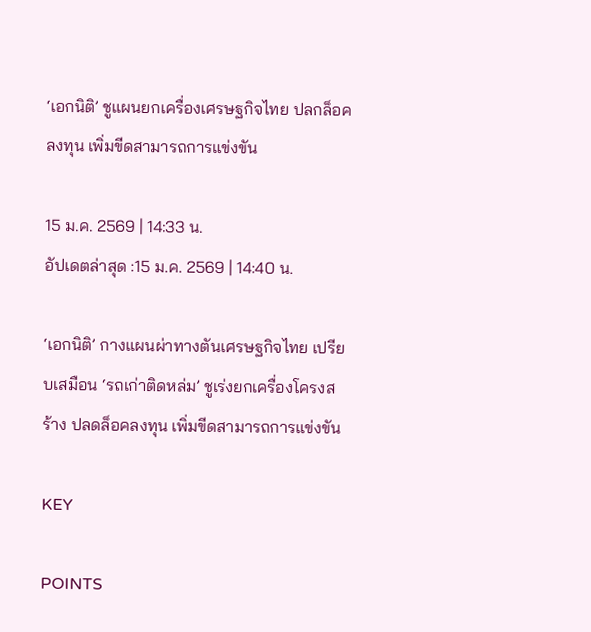‘เอกนิติ’ ชูแผนยกเครื่องเศรษฐกิจไทย ปลกล็อคลงทุน เพิ่มขีดสามารถการแข่งขัน

15 ม.ค. 2569 | 14:33 น.
อัปเดตล่าสุด :15 ม.ค. 2569 | 14:40 น.

‘เอกนิติ’ กางแผนผ่าทางตันเศรษฐกิจไทย เปรียบเสมือน ‘รถเก่าติดหล่ม’ ชูเร่งยกเครื่องโครงสร้าง ปลดล็อคลงทุน เพิ่มขีดสามารถการแข่งขัน

KEY

POINTS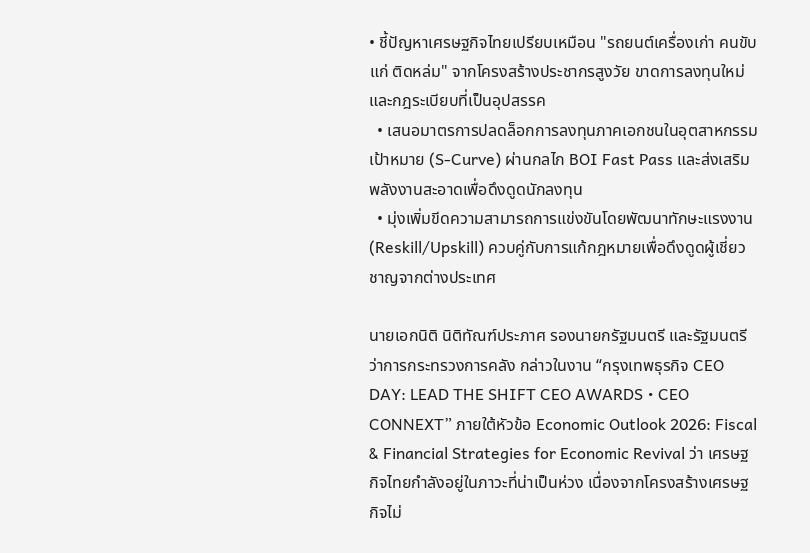• ชี้ปัญหาเศรษฐกิจไทยเปรียบเหมือน "รถยนต์เครื่องเก่า คนขับแก่ ติดหล่ม" จากโครงสร้างประชากรสูงวัย ขาดการลงทุนใหม่ และกฎระเบียบที่เป็นอุปสรรค
  • เสนอมาตรการปลดล็อกการลงทุนภาคเอกชนในอุตสาหกรรมเป้าหมาย (S-Curve) ผ่านกลไก BOI Fast Pass และส่งเสริมพลังงานสะอาดเพื่อดึงดูดนักลงทุน
  • มุ่งเพิ่มขีดความสามารถการแข่งขันโดยพัฒนาทักษะแรงงาน (Reskill/Upskill) ควบคู่กับการแก้กฎหมายเพื่อดึงดูดผู้เชี่ยวชาญจากต่างประเทศ

นายเอกนิติ นิติทัณฑ์ประภาศ รองนายกรัฐมนตรี และรัฐมนตรีว่าการกระทรวงการคลัง กล่าวในงาน “กรุงเทพธุรกิจ CEO DAY: LEAD THE SHIFT CEO AWARDS • CEO CONNEXT” ภายใต้หัวข้อ Economic Outlook 2026: Fiscal & Financial Strategies for Economic Revival ว่า เศรษฐกิจไทยกำลังอยู่ในภาวะที่น่าเป็นห่วง เนื่องจากโครงสร้างเศรษฐกิจไม่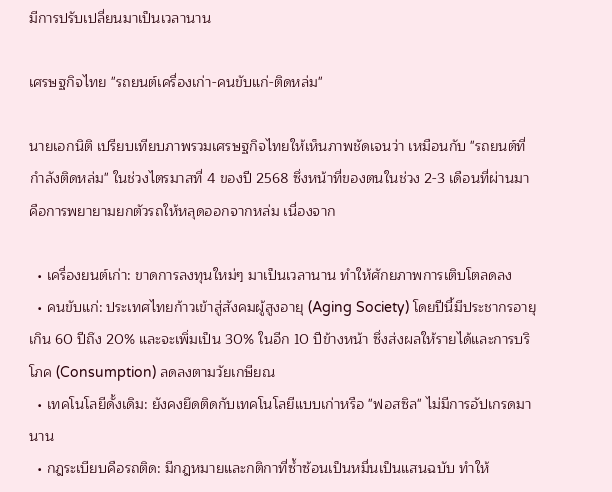มีการปรับเปลี่ยนมาเป็นเวลานาน

เศรษฐกิจไทย "รถยนต์เครื่องเก่า-คนขับแก่-ติดหล่ม"

นายเอกนิติ เปรียบเทียบภาพรวมเศรษฐกิจไทยให้เห็นภาพชัดเจนว่า เหมือนกับ "รถยนต์ที่กำลังติดหล่ม" ในช่วงไตรมาสที่ 4 ของปี 2568 ซึ่งหน้าที่ของตนในช่วง 2-3 เดือนที่ผ่านมา คือการพยายามยกตัวรถให้หลุดออกจากหล่ม เนื่องจาก

  • เครื่องยนต์เก่า: ขาดการลงทุนใหม่ๆ มาเป็นเวลานาน ทำให้ศักยภาพการเติบโตลดลง
  • คนขับแก่: ประเทศไทยก้าวเข้าสู่สังคมผู้สูงอายุ (Aging Society) โดยปีนี้มีประชากรอายุเกิน 60 ปีถึง 20% และจะเพิ่มเป็น 30% ในอีก 10 ปีข้างหน้า ซึ่งส่งผลให้รายได้และการบริโภค (Consumption) ลดลงตามวัยเกษียณ
  • เทคโนโลยีดั้งเดิม: ยังคงยึดติดกับเทคโนโลยีแบบเก่าหรือ "ฟอสซิล" ไม่มีการอัปเกรดมานาน
  • กฎระเบียบคือรถติด: มีกฎหมายและกติกาที่ซ้ำซ้อนเป็นหมื่นเป็นแสนฉบับ ทำให้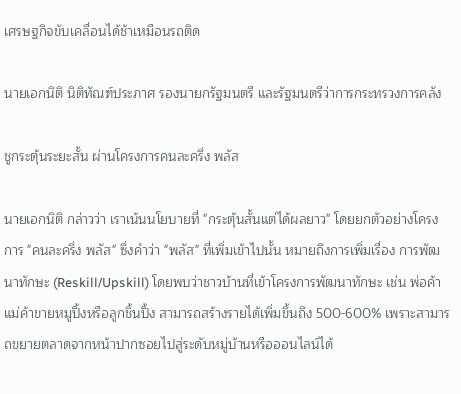เศรษฐกิจขับเคลื่อนได้ช้าเหมือนรถติด

นายเอกนิติ นิติทัณฑ์ประภาศ รองนายกรัฐมนตรี และรัฐมนตรีว่าการกระทรวงการคลัง

ชูกระตุ้นระยะสั้น ผ่านโครงการคนละครึ่ง พลัส

นายเอกนิติ กล่าวว่า เราเน้นนโยบายที่ "กระตุ้นสั้นแต่ได้ผลยาว" โดยยกตัวอย่างโครงการ "คนละครึ่ง พลัส" ซึ่งคำว่า "พลัส" ที่เพิ่มเข้าไปนั้น หมายถึงการเพิ่มเรื่อง การพัฒนาทักษะ (Reskill/Upskill) โดยพบว่าชาวบ้านที่เข้าโครงการพัฒนาทักษะ เช่น พ่อค้าแม่ค้าขายหมูปิ้งหรือลูกชิ้นปิ้ง สามารถสร้างรายได้เพิ่มขึ้นถึง 500-600% เพราะสามารถขยายตลาดจากหน้าปากซอยไปสู่ระดับหมู่บ้านหรือออนไลน์ได้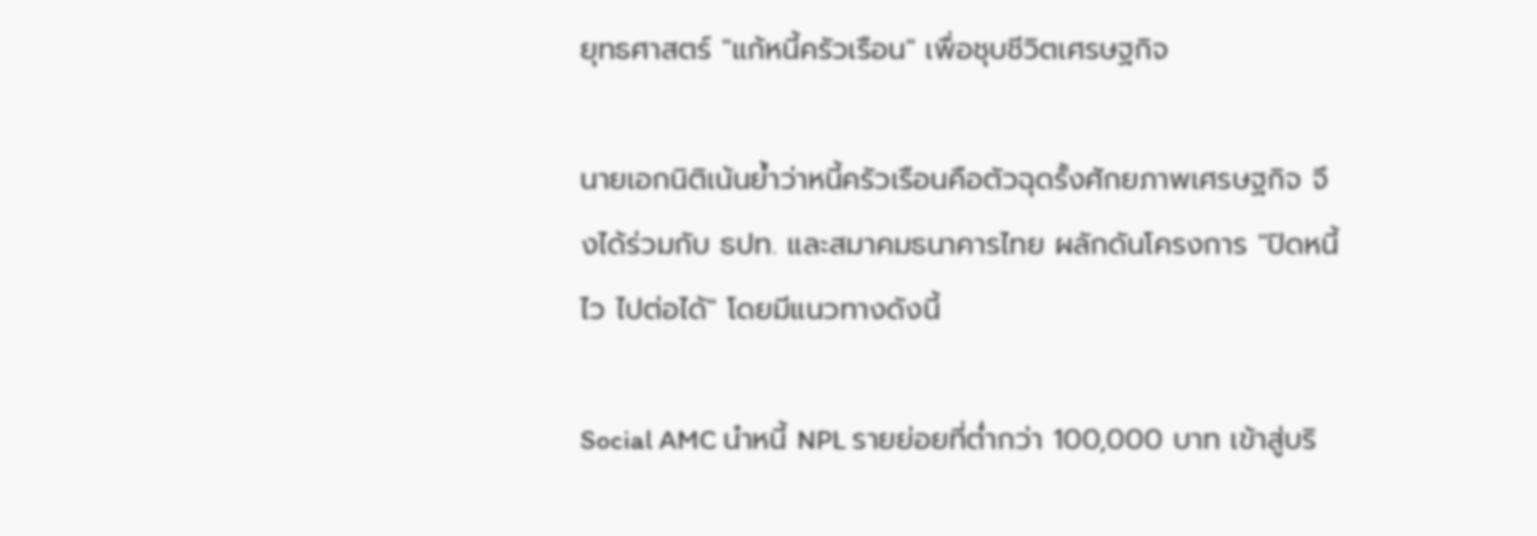ยุทธศาสตร์ "แก้หนี้ครัวเรือน" เพื่อชุบชีวิตเศรษฐกิจ

นายเอกนิติเน้นย้ำว่าหนี้ครัวเรือนคือตัวฉุดรั้งศักยภาพเศรษฐกิจ จึงได้ร่วมกับ ธปท. และสมาคมธนาคารไทย ผลักดันโครงการ "ปิดหนี้ไว ไปต่อได้" โดยมีแนวทางดังนี้

Social AMC นำหนี้ NPL รายย่อยที่ต่ำกว่า 100,000 บาท เข้าสู่บริ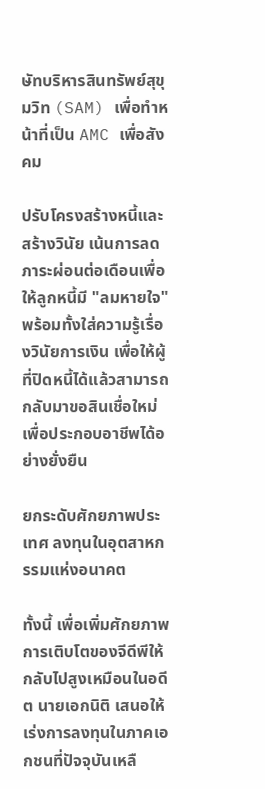ษัทบริหารสินทรัพย์สุขุมวิท (SAM) เพื่อทำหน้าที่เป็น AMC เพื่อสังคม

ปรับโครงสร้างหนี้และสร้างวินัย เน้นการลดภาระผ่อนต่อเดือนเพื่อให้ลูกหนี้มี "ลมหายใจ" พร้อมทั้งใส่ความรู้เรื่องวินัยการเงิน เพื่อให้ผู้ที่ปิดหนี้ได้แล้วสามารถกลับมาขอสินเชื่อใหม่เพื่อประกอบอาชีพได้อย่างยั่งยืน

ยกระดับศักยภาพประเทศ ลงทุนในอุตสาหกรรมแห่งอนาคต

ทั้งนี้ เพื่อเพิ่มศักยภาพการเติบโตของจีดีพีให้กลับไปสูงเหมือนในอดีต นายเอกนิติ เสนอให้เร่งการลงทุนในภาคเอกชนที่ปัจจุบันเหลื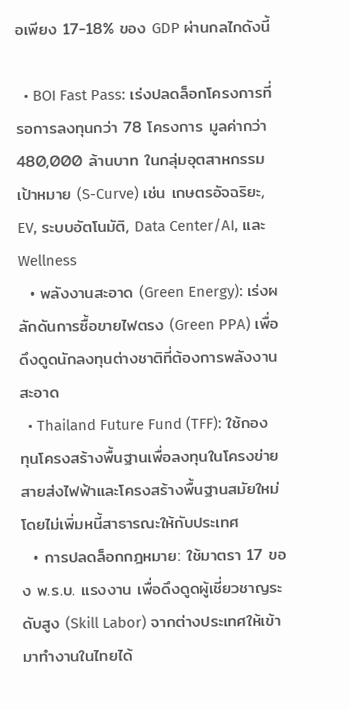อเพียง 17-18% ของ GDP ผ่านกลไกดังนี้

  • BOI Fast Pass: เร่งปลดล็อกโครงการที่รอการลงทุนกว่า 78 โครงการ มูลค่ากว่า 480,000 ล้านบาท ในกลุ่มอุตสาหกรรมเป้าหมาย (S-Curve) เช่น เกษตรอัจฉริยะ, EV, ระบบอัตโนมัติ, Data Center/AI, และ Wellness
  • พลังงานสะอาด (Green Energy): เร่งผลักดันการซื้อขายไฟตรง (Green PPA) เพื่อดึงดูดนักลงทุนต่างชาติที่ต้องการพลังงานสะอาด
  • Thailand Future Fund (TFF): ใช้กองทุนโครงสร้างพื้นฐานเพื่อลงทุนในโครงข่ายสายส่งไฟฟ้าและโครงสร้างพื้นฐานสมัยใหม่ โดยไม่เพิ่มหนี้สาธารณะให้กับประเทศ
  • การปลดล็อกกฎหมาย: ใช้มาตรา 17 ของ พ.ร.บ. แรงงาน เพื่อดึงดูดผู้เชี่ยวชาญระดับสูง (Skill Labor) จากต่างประเทศให้เข้ามาทำงานในไทยได้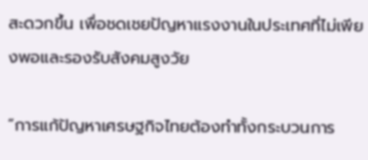สะดวกขึ้น เพื่อชดเชยปัญหาแรงงานในประเทศที่ไม่เพียงพอและรองรับสังคมสูงวัย

“การแก้ปัญหาเศรษฐกิจไทยต้องทำทั้งกระบวนการ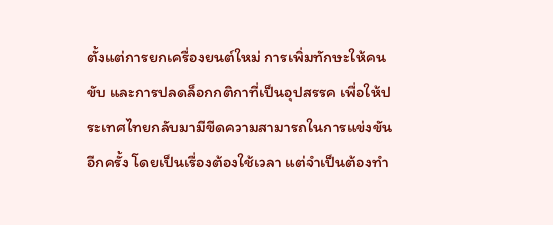ตั้งแต่การยกเครื่องยนต์ใหม่ การเพิ่มทักษะให้คนขับ และการปลดล็อกกติกาที่เป็นอุปสรรค เพื่อให้ประเทศไทยกลับมามีขีดความสามารถในการแข่งขันอีกครั้ง โดยเป็นเรื่องต้องใช้เวลา แต่จำเป็นต้องทำ